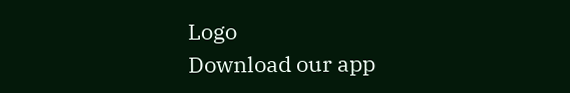Logo
Download our app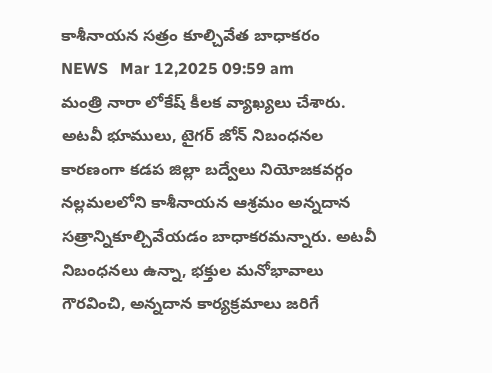కాశీనాయ‌న‌ స‌త్రం కూల్చివేత బాధాక‌రం
NEWS   Mar 12,2025 09:59 am
మంత్రి నారా లోకేష్ కీల‌క వ్యాఖ్య‌లు చేశారు. అటవీ భూములు, టైగర్ జోన్ నిబంధనల కారణంగా కడప జిల్లా బద్వేలు నియోజకవర్గం నల్లమలలోని కాశీనాయన ఆశ్రమం అన్నదాన సత్రాన్నికూల్చివేయడం బాధాకరమ‌న్నారు. అటవీ నిబంధనలు ఉన్నా, భక్తుల మనోభావాలు గౌరవించి, అన్నదాన కార్యక్రమాలు జరిగే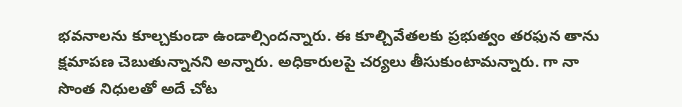భవనాలను కూల్చకుండా ఉండాల్సిందన్నారు. ఈ కూల్చివేతలకు ప్రభుత్వం తరఫున తాను క్షమాపణ చెబుతున్నానని అన్నారు. అధికారులపై చర్యలు తీసుకుంటామ‌న్నారు. గా నా సొంత నిధులతో అదే చోట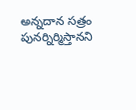అన్నదాన సత్రం పునర్నిర్మిస్తానని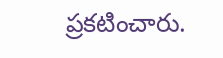ప్ర‌క‌టించారు.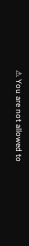⚠ You are not allowed to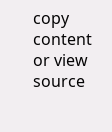copy content or view source